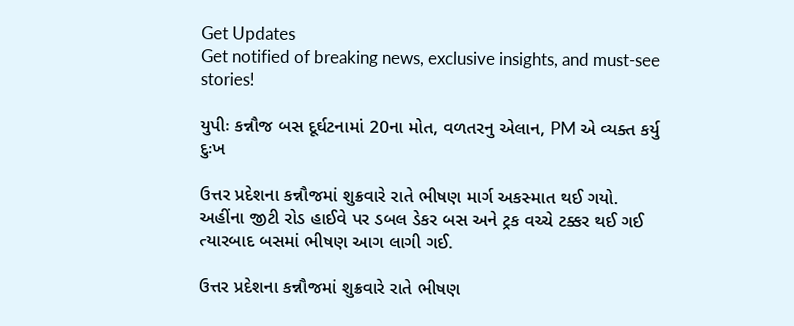Get Updates
Get notified of breaking news, exclusive insights, and must-see stories!

યુપીઃ કન્નૌજ બસ દૂર્ઘટનામાં 20ના મોત, વળતરનુ એલાન, PM એ વ્યક્ત કર્યુ દુઃખ

ઉત્તર પ્રદેશના કન્નૌજમાં શુક્રવારે રાતે ભીષણ માર્ગ અકસ્માત થઈ ગયો. અહીંના જીટી રોડ હાઈવે પર ડબલ ડેકર બસ અને ટ્રક વચ્ચે ટક્કર થઈ ગઈ ત્યારબાદ બસમાં ભીષણ આગ લાગી ગઈ.

ઉત્તર પ્રદેશના કન્નૌજમાં શુક્રવારે રાતે ભીષણ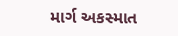માર્ગ અકસ્માત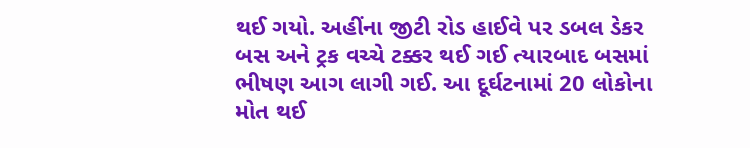થઈ ગયો. અહીંના જીટી રોડ હાઈવે પર ડબલ ડેકર બસ અને ટ્રક વચ્ચે ટક્કર થઈ ગઈ ત્યારબાદ બસમાં ભીષણ આગ લાગી ગઈ. આ દૂર્ઘટનામાં 20 લોકોના મોત થઈ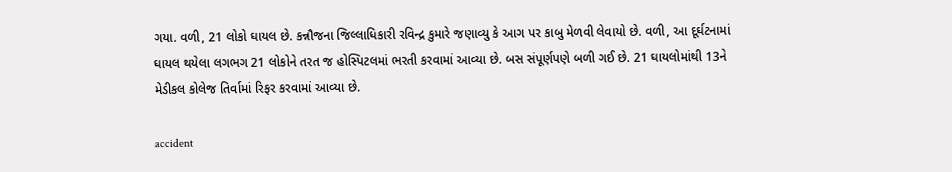ગયા. વળી, 21 લોકો ઘાયલ છે. કન્નૌજના જિલ્લાધિકારી રવિન્દ્ર કુમારે જણાવ્યુ કે આગ પર કાબુ મેળવી લેવાયો છે. વળી, આ દૂર્ઘટનામાં ઘાયલ થયેલા લગભગ 21 લોકોને તરત જ હોસ્પિટલમાં ભરતી કરવામાં આવ્યા છે. બસ સંપૂર્ણપણે બળી ગઈ છે. 21 ઘાયલોમાંથી 13ને મેડીકલ કોલેજ તિર્વામાં રિફર કરવામાં આવ્યા છે.

accident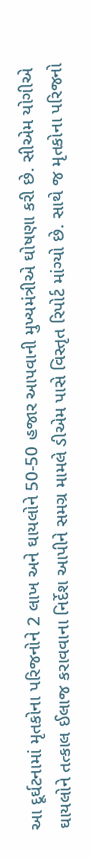આ દૂર્ઘટનામાં મૃતકોના પરિજનોને 2 લાખ અને ઘાયલોને 50-50 હજાર આપવાની મુખ્યમંત્રીએ ઘોષણા કરી છે. સીએમ યોગીએ ઘાયલોને તત્કાલ ઈલાજ કરાવવાના નિર્દેશ આપીને સમગ્ર મામલે ડીએમ પાસે વિસ્તૃત રિપોર્ટ માંગ્યો છે. સાથે જ મૃતકોના પરિજનો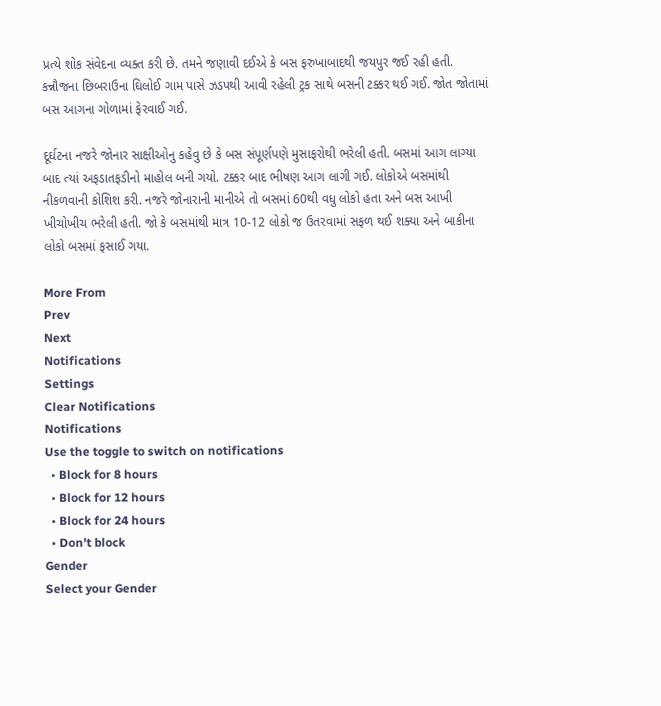પ્રત્યે શોક સંવેદના વ્યક્ત કરી છે. તમને જણાવી દઈએ કે બસ ફરુખાબાદથી જયપુર જઈ રહી હતી. કન્નૌજના છિબરાઉના ઘિલોઈ ગામ પાસે ઝડપથી આવી રહેલી ટ્રક સાથે બસની ટક્કર થઈ ગઈ. જોત જોતામાં બસ આગના ગોળામાં ફેરવાઈ ગઈ.

દૂર્ઘટના નજરે જોનાર સાક્ષીઓનુ કહેવુ છે કે બસ સંપૂર્ણપણે મુસાફરોથી ભરેલી હતી. બસમાં આગ લાગ્યા બાદ ત્યાં અફડાતફડીનો માહોલ બની ગયો. ટક્કર બાદ ભીષણ આગ લાગી ગઈ. લોકોએ બસમાંથી નીકળવાની કોશિશ કરી. નજરે જોનારાની માનીએ તો બસમાં 60થી વધુ લોકો હતા અને બસ આખી ખીચોખીચ ભરેલી હતી. જો કે બસમાંથી માત્ર 10-12 લોકો જ ઉતરવામાં સફળ થઈ શક્યા અને બાકીના લોકો બસમાં ફસાઈ ગયા.

More From
Prev
Next
Notifications
Settings
Clear Notifications
Notifications
Use the toggle to switch on notifications
  • Block for 8 hours
  • Block for 12 hours
  • Block for 24 hours
  • Don't block
Gender
Select your Gender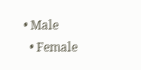• Male
  • Female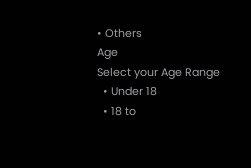• Others
Age
Select your Age Range
  • Under 18
  • 18 to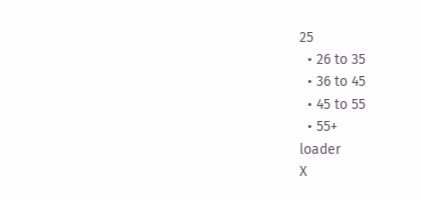25
  • 26 to 35
  • 36 to 45
  • 45 to 55
  • 55+
loader
X